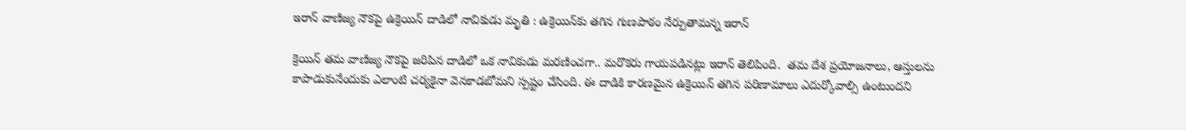ఇరాన్ వాణిజ్య నౌకపై ఉక్రెయిన్‌ దాడిలో నావికుడు మృతి : ఉక్రెయిన్‌కు తగిన గుణపాఠం నేర్పుతామన్న ఇరాన్

క్రెయిన్ తమ వాణిజ్య నౌకపై జరిపిన దాడిలో ఒక నావికుడు మరణించగా.. మరొకరు గాయపడినట్లు ఇరాన్ తెలిపింది.  తమ దేశ ప్రయోజనాలు, ఆస్తులను కాపాడుకునేందుకు ఎలాంటి చర్యకైనా వెనకాడబోమని స్పష్టం చేసింది. ఈ దాడికి కారణమైన ఉక్రెయిన్ తగిన పరిణామాలు ఎదుర్కోవాల్సి ఉంటుందని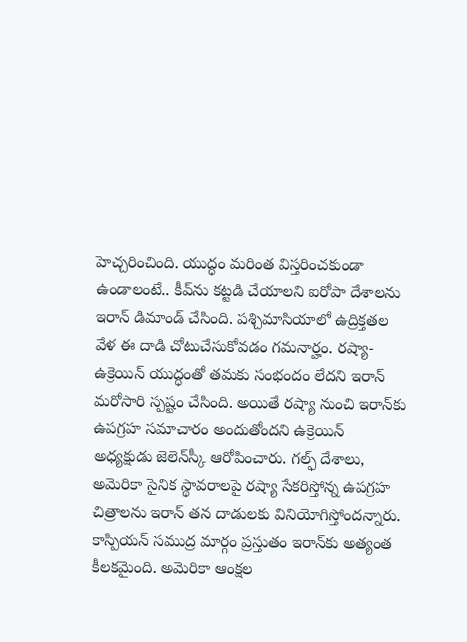హెచ్చరించింది. యుద్ధం మరింత విస్తరించకుండా ఉండాలంటే.. కీవ్‌ను కట్టడి చేయాలని ఐరోపా దేశాలను ఇరాన్‌ డిమాండ్ చేసింది. పశ్చిమాసియాలో ఉద్రిక్తతల వేళ ఈ దాడి చోటుచేసుకోవడం గమనార్హం. రష్యా-ఉక్రెయిన్ యుద్ధంతో తమకు సంభందం లేదని ఇరాన్ మరోసారి స్పష్టం చేసింది. అయితే రష్యా నుంచి ఇరాన్‌కు ఉపగ్రహ సమాచారం అందుతోందని ఉక్రెయిన్ అధ్యక్షుడు జెలెన్‌స్కీ ఆరోపించారు. గల్ఫ్ దేశాలు, అమెరికా సైనిక స్థావరాలపై రష్యా సేకరిస్తోన్న ఉపగ్రహ చిత్రాలను ఇరాన్ తన దాడులకు వినియోగిస్తోందన్నారు. కాస్పియన్ సముద్ర మార్గం ప్రస్తుతం ఇరాన్‌కు అత్యంత కీలకమైంది. అమెరికా ఆంక్షల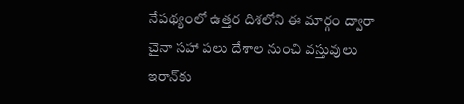నేపథ్యంలో ఉత్తర దిశలోని ఈ మార్గం ద్వారా చైనా సహా పలు దేశాల నుంచి వస్తువులు ఇరాన్‌కు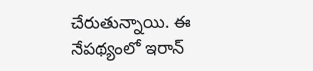చేరుతున్నాయి. ఈ నేపథ్యంలో ఇరాన్‌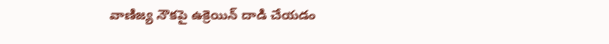వాణిజ్య నౌకపై ఉక్రెయిన్‌ దాడి చేయడం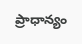ప్రాధాన్యం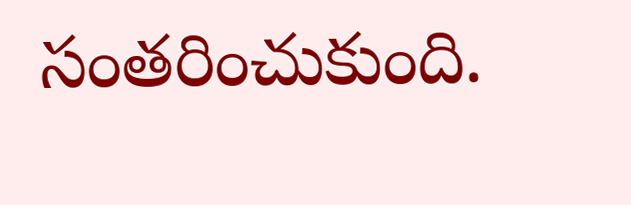సంతరించుకుంది.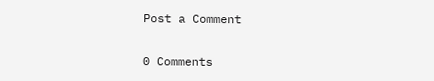Post a Comment

0 Comments